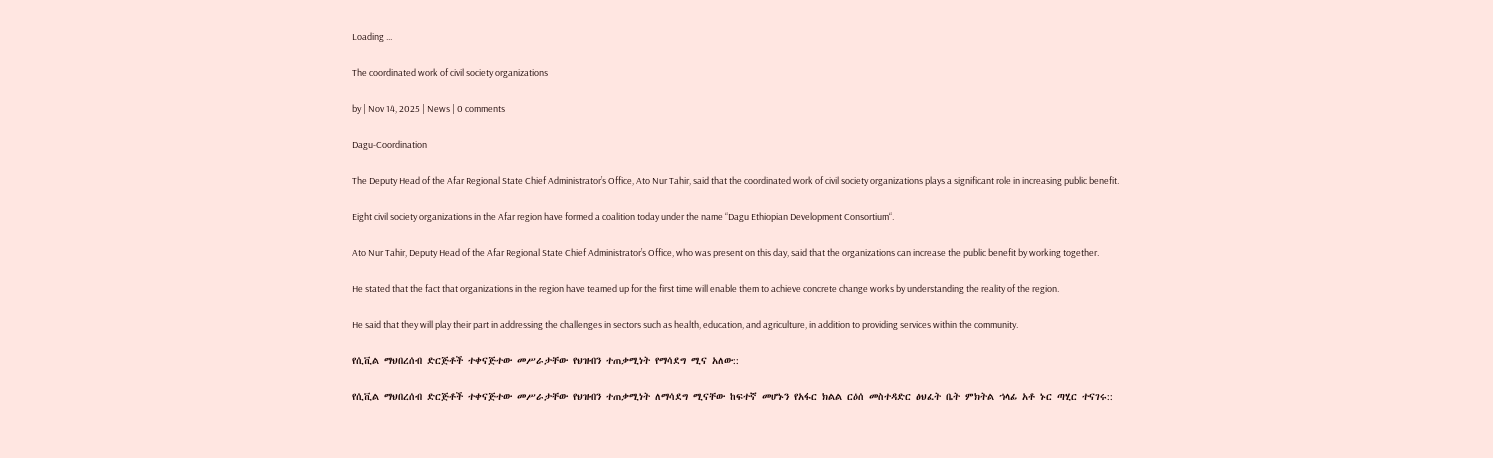Loading ...

The coordinated work of civil society organizations

by | Nov 14, 2025 | News | 0 comments

Dagu-Coordination

The Deputy Head of the Afar Regional State Chief Administrator’s Office, Ato Nur Tahir, said that the coordinated work of civil society organizations plays a significant role in increasing public benefit.

Eight civil society organizations in the Afar region have formed a coalition today under the name “Dagu Ethiopian Development Consortium“.

Ato Nur Tahir, Deputy Head of the Afar Regional State Chief Administrator’s Office, who was present on this day, said that the organizations can increase the public benefit by working together.

He stated that the fact that organizations in the region have teamed up for the first time will enable them to achieve concrete change works by understanding the reality of the region.

He said that they will play their part in addressing the challenges in sectors such as health, education, and agriculture, in addition to providing services within the community.

የሲቪል ማህበረሰብ ድርጅቶች ተቀናጅተው መሥራታቸው የህዝብን ተጠቃሚነት የማሳደግ ሚና አለው::

የሲቪል ማህበረሰብ ድርጅቶች ተቀናጅተው መሥራታቸው የህዝብን ተጠቃሚነት ለማሳደግ ሚናቸው ከፍተኛ መሆኑን የአፋር ክልል ርዕሰ መስተዳድር ፅህፈት ቤት ምክትል ኀላፊ አቶ ኑር ጣሂር ተናገሩ::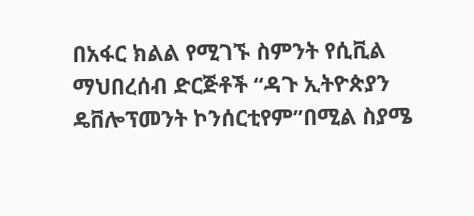በአፋር ክልል የሚገኙ ስምንት የሲቪል ማህበረሰብ ድርጅቶች “ዳጉ ኢትዮጵያን ዴቨሎፕመንት ኮንሰርቲየም”በሚል ስያሜ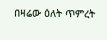በዛሬው ዕለት ጥምረት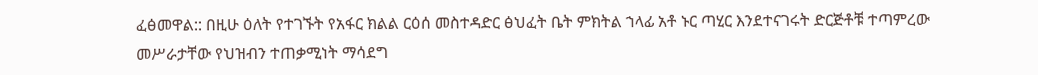ፈፅመዋል:: በዚሁ ዕለት የተገኙት የአፋር ክልል ርዕሰ መስተዳድር ፅህፈት ቤት ምክትል ኀላፊ አቶ ኑር ጣሂር እንደተናገሩት ድርጅቶቹ ተጣምረው መሥራታቸው የህዝብን ተጠቃሚነት ማሳደግ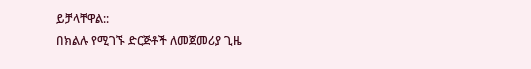ይቻላቸዋል::
በክልሉ የሚገኙ ድርጅቶች ለመጀመሪያ ጊዜ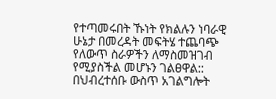የተጣመሩበት ኹነት የክልሉን ነባራዊ ሁኔታ በመረዳት መፍትሄ ተጨባጭ የለውጥ ስራዎችን ለማስመዝገብ የሚያስችል መሆኑን ገልፀዋል:: በህብረተሰቡ ውስጥ አገልግሎት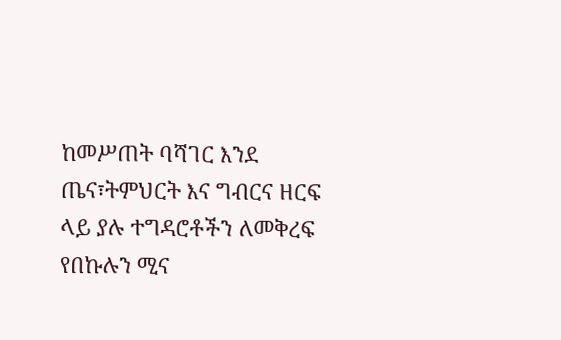ከመሥጠት ባሻገር እንደ ጤና፣ትምህርት እና ግብርና ዘርፍ ላይ ያሉ ተግዳሮቶችን ለመቅረፍ የበኩሉን ሚና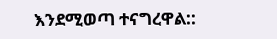እንደሚወጣ ተናግረዋል::